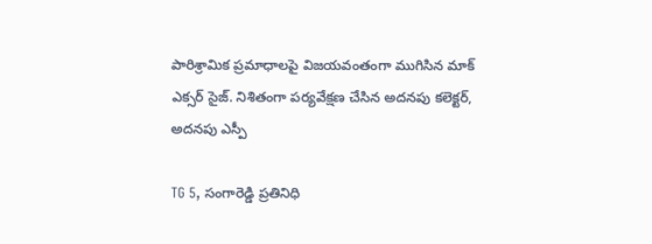పారిశ్రామిక ప్రమాధాలపై విజయవంతంగా ముగిసిన మాక్ ఎక్సర్ సైజ్. నిశితంగా పర్యవేక్షణ చేసిన అదనపు కలెక్టర్, అదనపు ఎస్పీ

TG 5, సంగారెడ్డి ప్రతినిధి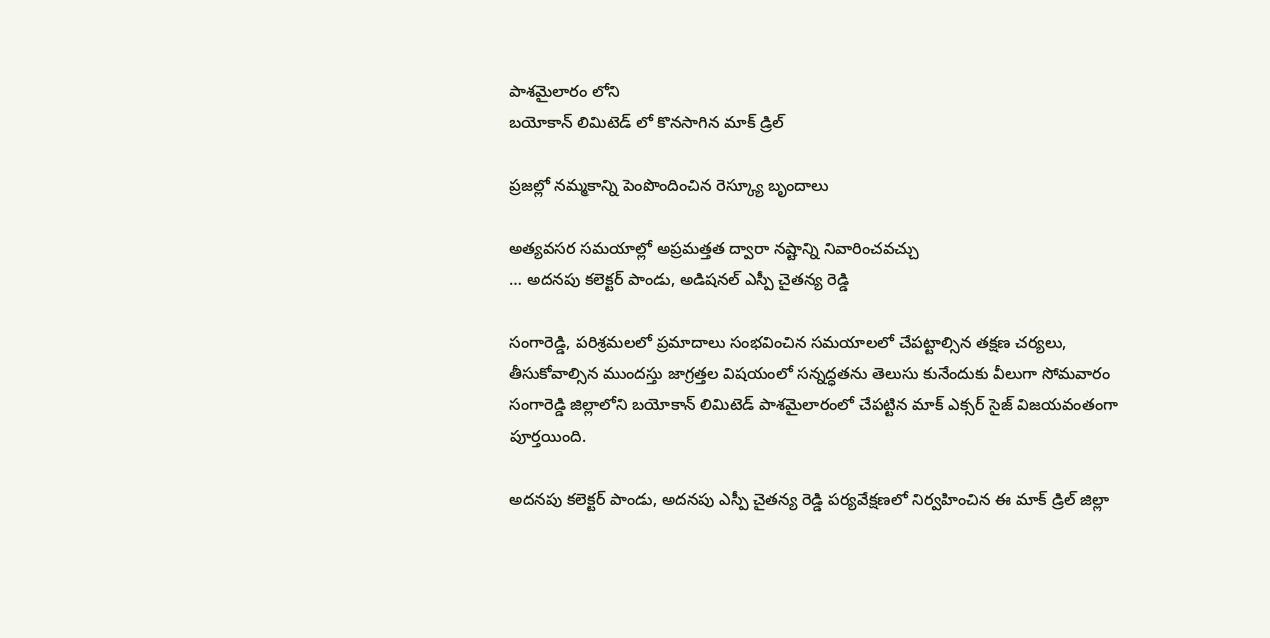పాశమైలారం లోని
బయోకాన్ లిమిటెడ్ లో కొనసాగిన మాక్ డ్రిల్

ప్రజల్లో నమ్మకాన్ని పెంపొందించిన రెస్క్యూ బృందాలు

అత్యవసర సమయాల్లో అప్రమత్తత ద్వారా నష్టాన్ని నివారించవచ్చు
… అదనపు కలెక్టర్ పాండు, అడిషనల్ ఎస్పీ చైతన్య రెడ్డి

సంగారెడ్డి, పరిశ్రమలలో ప్రమాదాలు సంభవించిన సమయాలలో చేపట్టాల్సిన తక్షణ చర్యలు, తీసుకోవాల్సిన ముందస్తు జాగ్రత్తల విషయంలో సన్నద్ధతను తెలుసు కునేందుకు వీలుగా సోమవారం సంగారెడ్డి జిల్లాలోని బయోకాన్ లిమిటెడ్ పాశమైలారంలో చేపట్టిన మాక్ ఎక్సర్ సైజ్ విజయవంతంగా పూర్తయింది.

అదనపు కలెక్టర్ పాండు, అదనపు ఎస్పీ చైతన్య రెడ్డి పర్యవేక్షణలో నిర్వహించిన ఈ మాక్ డ్రిల్ జిల్లా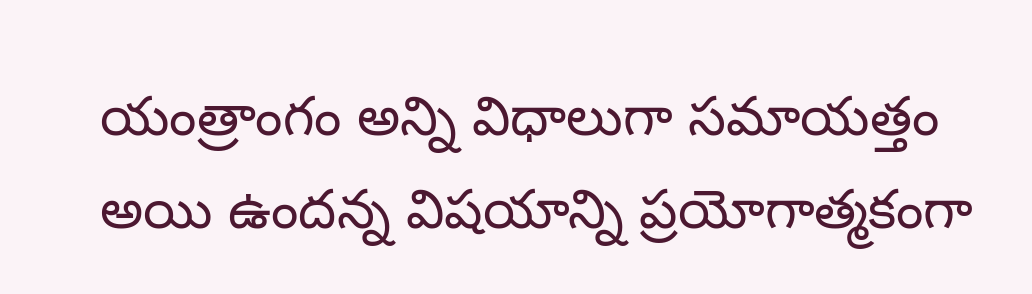యంత్రాంగం అన్ని విధాలుగా సమాయత్తం అయి ఉందన్న విషయాన్ని ప్రయోగాత్మకంగా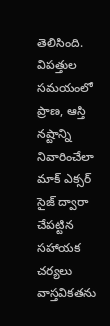తెలిసింది. విపత్తుల సమయంలో ప్రాణ, ఆస్తి నష్టాన్ని నివారించేలా మాక్ ఎక్సర్ సైజ్ ద్వారా చేపట్టిన సహాయక చర్యలు వాస్తవికతను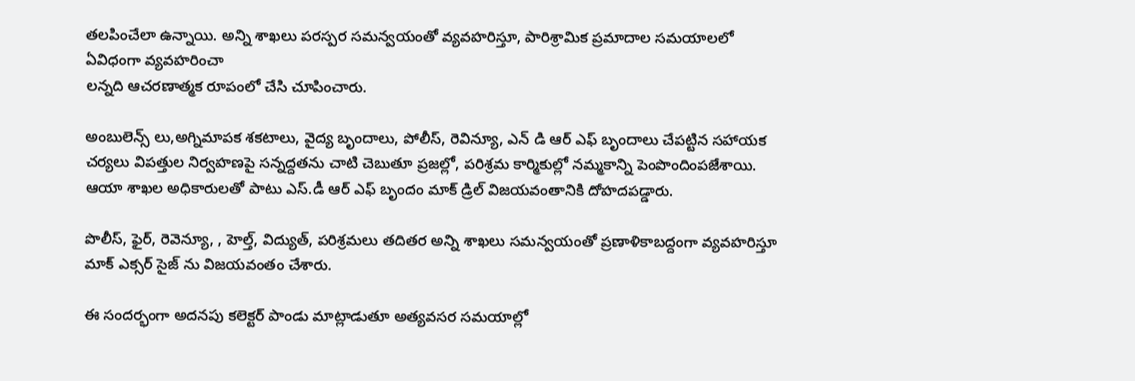తలపించేలా ఉన్నాయి. అన్ని శాఖలు పరస్పర సమన్వయంతో వ్యవహరిస్తూ, పారిశ్రామిక ప్రమాదాల సమయాలలో ఏవిధంగా వ్యవహరించా
లన్నది ఆచరణాత్మక రూపంలో చేసి చూపించారు.

అంబులెన్స్ లు,అగ్నిమాపక శకటాలు, వైద్య బృందాలు, పోలీస్, రెవిన్యూ, ఎన్ డి ఆర్ ఎఫ్ బృందాలు చేపట్టిన సహాయక చర్యలు విపత్తుల నిర్వహణపై సన్నద్దతను చాటి చెబుతూ ప్రజల్లో, పరిశ్రమ కార్మికుల్లో నమ్మకాన్ని పెంపొందింపజేశాయి. ఆయా శాఖల అధికారులతో పాటు ఎస్.డీ ఆర్ ఎఫ్ బృందం మాక్ డ్రిల్ విజయవంతానికి దోహదపడ్డారు.

పొలీస్, ఫైర్, రెవెన్యూ, , హెల్త్, విద్యుత్, పరిశ్రమలు తదితర అన్ని శాఖలు సమన్వయంతో ప్రణాళికాబద్దంగా వ్యవహరిస్తూ మాక్ ఎక్సర్ సైజ్ ను విజయవంతం చేశారు.

ఈ సందర్భంగా అదనపు కలెక్టర్ పాండు మాట్లాడుతూ అత్యవసర సమయాల్లో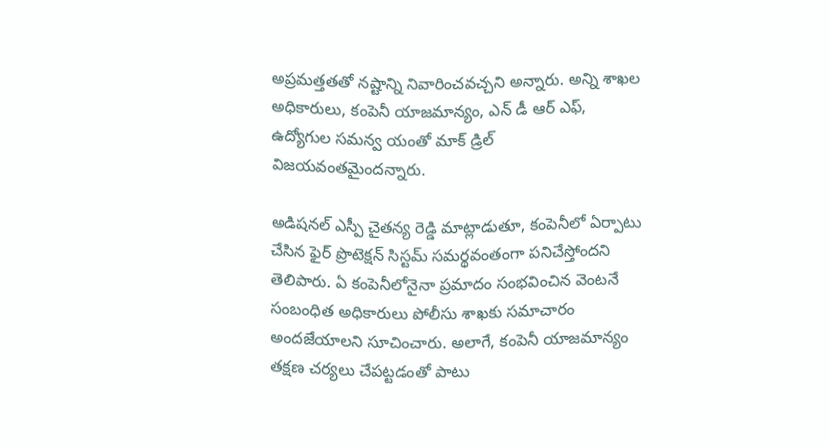అప్రమత్తతతో నష్టాన్ని నివారించవచ్చని అన్నారు. అన్ని శాఖల అధికారులు, కంపెనీ యాజమాన్యం, ఎన్ డీ ఆర్ ఎఫ్, ఉద్యోగుల సమన్వ యంతో మాక్ డ్రిల్ విజయవంతమైందన్నారు.

అడిషనల్ ఎస్పీ చైతన్య రెడ్డి మాట్లాడుతూ, కంపెనీలో ఏర్పాటు చేసిన ఫైర్ ప్రొటెక్షన్ సిస్టమ్ సమర్థవంతంగా పనిచేస్తోందని తెలిపారు. ఏ కంపెనీలోనైనా ప్రమాదం సంభవించిన వెంటనే సంబంధిత అధికారులు పోలీసు శాఖకు సమాచారం అందజేయాలని సూచించారు. అలాగే, కంపెనీ యాజమాన్యం తక్షణ చర్యలు చేపట్టడంతో పాటు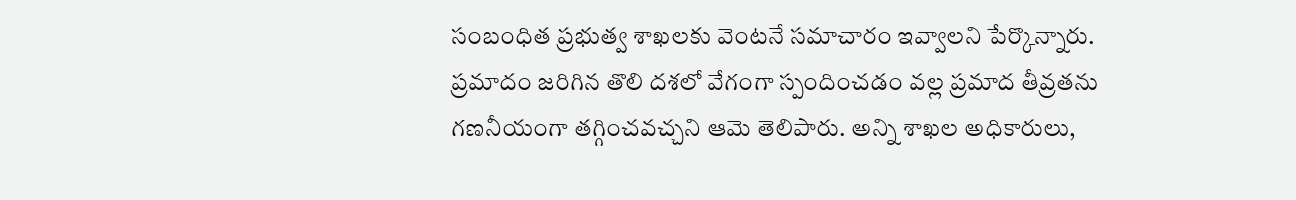సంబంధిత ప్రభుత్వ శాఖలకు వెంటనే సమాచారం ఇవ్వాలని పేర్కొన్నారు.
ప్రమాదం జరిగిన తొలి దశలో వేగంగా స్పందించడం వల్ల ప్రమాద తీవ్రతను గణనీయంగా తగ్గించవచ్చని ఆమె తెలిపారు. అన్ని శాఖల అధికారులు,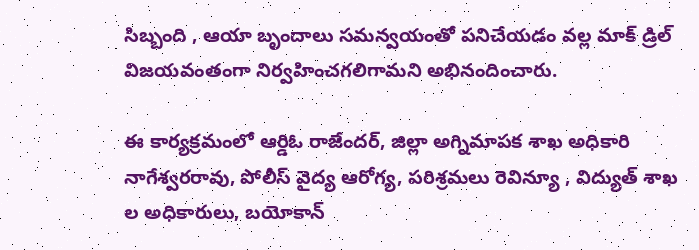సిబ్బంది , ఆయా బృందాలు సమన్వయంతో పనిచేయడం వల్ల మాక్ డ్రిల్ విజయవంతంగా నిర్వహించగలిగామని అభినందించారు.

ఈ కార్యక్రమంలో ఆర్డిఓ రాజేందర్, జిల్లా అగ్నిమాపక శాఖ అధికారి నాగేశ్వరరావు, పోలీస్ వైద్య ఆరోగ్య, పరిశ్రమలు రెవిన్యూ , విద్యుత్ శాఖ ల అధికారులు, బయోకాన్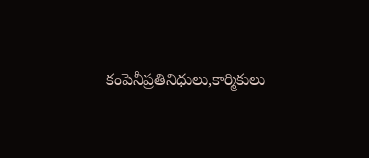కంపెనీప్రతినిధులు,కార్మికులు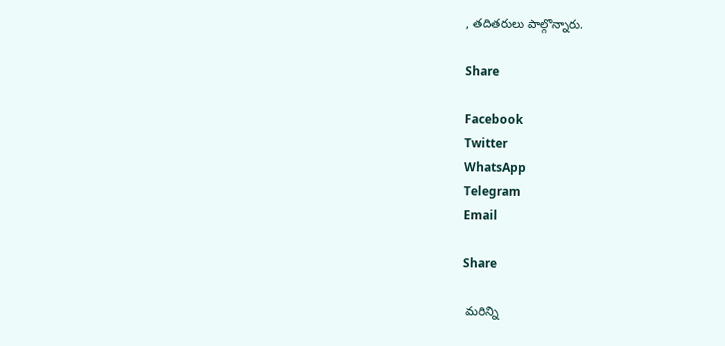, తదితరులు పాల్గొన్నారు.

Share

Facebook
Twitter
WhatsApp
Telegram
Email

Share

 మరిన్ని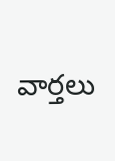వార్తలు